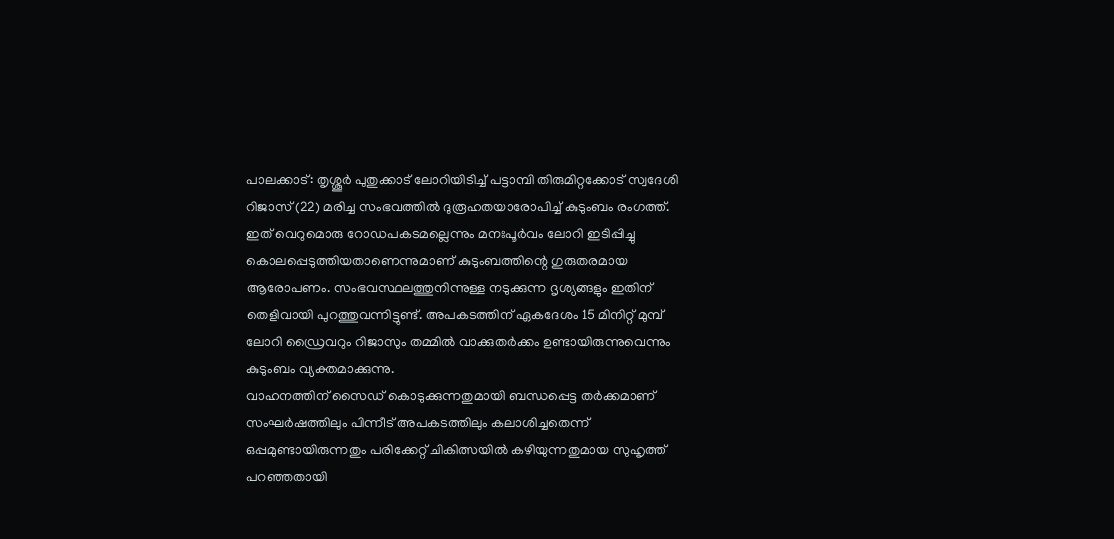പാലക്കാട്: തൃശ്ശൂർ പുതുക്കാട് ലോറിയിടിച്ച് പട്ടാമ്പി തിരുമിറ്റക്കോട് സ്വദേശി റിജാസ് (22) മരിച്ച സംഭവത്തിൽ ദുരൂഹതയാരോപിച്ച് കുടുംബം രംഗത്ത്. ഇത് വെറുമൊരു റോഡപകടമല്ലെന്നും മനഃപൂർവം ലോറി ഇടിപ്പിച്ചു കൊലപ്പെടുത്തിയതാണെന്നുമാണ് കുടുംബത്തിന്റെ ഗുരുതരമായ ആരോപണം. സംഭവസ്ഥലത്തുനിന്നുള്ള നടുക്കുന്ന ദൃശ്യങ്ങളും ഇതിന് തെളിവായി പുറത്തുവന്നിട്ടുണ്ട്. അപകടത്തിന് ഏകദേശം 15 മിനിറ്റ് മുമ്പ് ലോറി ഡ്രൈവറും റിജാസും തമ്മിൽ വാക്കുതർക്കം ഉണ്ടായിരുന്നുവെന്നും കുടുംബം വ്യക്തമാക്കുന്നു.
വാഹനത്തിന് സൈഡ് കൊടുക്കുന്നതുമായി ബന്ധപ്പെട്ട തർക്കമാണ് സംഘർഷത്തിലും പിന്നീട് അപകടത്തിലും കലാശിച്ചതെന്ന് ഒപ്പമുണ്ടായിരുന്നതും പരിക്കേറ്റ് ചികിത്സയിൽ കഴിയുന്നതുമായ സുഹൃത്ത് പറഞ്ഞതായി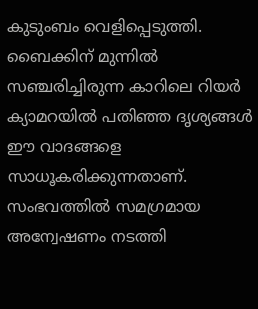കുടുംബം വെളിപ്പെടുത്തി. ബൈക്കിന് മുന്നിൽ സഞ്ചരിച്ചിരുന്ന കാറിലെ റിയർ ക്യാമറയിൽ പതിഞ്ഞ ദൃശ്യങ്ങൾ ഈ വാദങ്ങളെ സാധൂകരിക്കുന്നതാണ്. സംഭവത്തിൽ സമഗ്രമായ അന്വേഷണം നടത്തി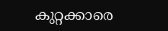കുറ്റക്കാരെ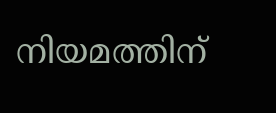നിയമത്തിന്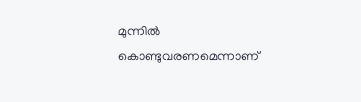മുന്നിൽ കൊണ്ടുവരണമെന്നാണ്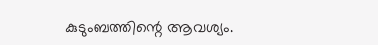കുടുംബത്തിന്റെ ആവശ്യം.